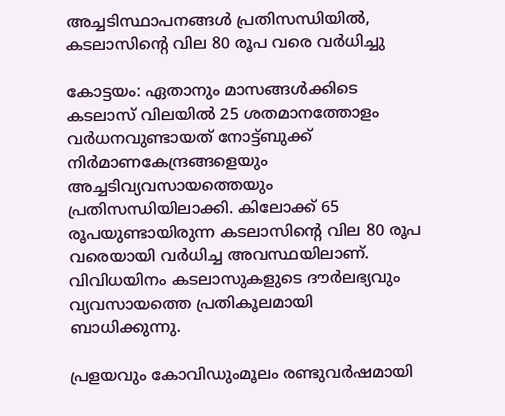അച്ചടിസ്ഥാപനങ്ങള്‍ പ്രതിസന്ധിയില്‍, കടലാസിന്‍റെ വില 80 രൂപ വരെ വർധിച്ചു

കോട്ടയം: ഏതാനും മാസങ്ങള്‍ക്കിടെ കടലാസ് വിലയില്‍ 25 ശതമാനത്തോളം വര്‍ധനവുണ്ടായത് നോട്ട്ബുക്ക് നിര്‍മാണകേന്ദ്രങ്ങളെയും അച്ചടിവ്യവസായത്തെയും പ്രതിസന്ധിയിലാക്കി. കിലോക്ക് 65 രൂപയുണ്ടായിരുന്ന കടലാസിന്‍റെ വില 80 രൂപ വരെയായി വർധിച്ച അവസ്ഥയിലാണ്. വിവിധയിനം കടലാസുകളുടെ ദൗര്‍ലഭ്യവും വ്യവസായത്തെ പ്രതികൂലമായി ബാധിക്കുന്നു.

പ്രളയവും കോവിഡുംമൂലം രണ്ടുവര്‍ഷമായി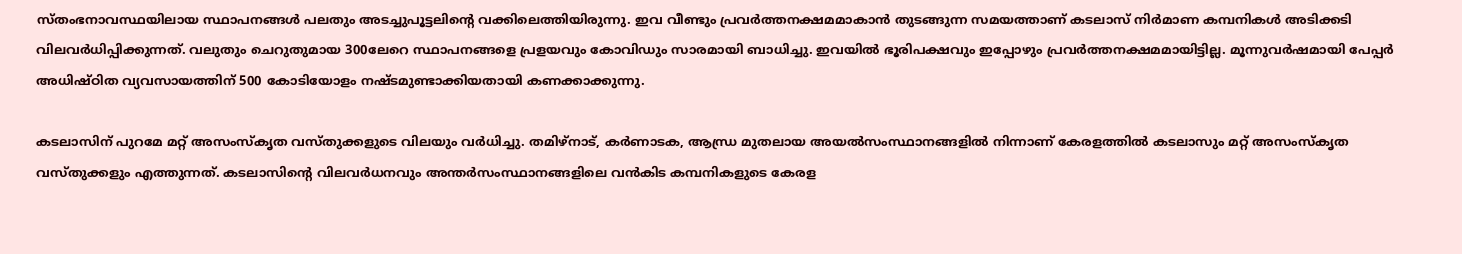സ്തംഭനാവസ്ഥയിലായ സ്ഥാപനങ്ങൾ പലതും അടച്ചുപൂട്ടലിന്‍റെ വക്കിലെത്തിയിരുന്നു. ഇവ വീണ്ടും പ്രവര്‍ത്തനക്ഷമമാകാന്‍ തുടങ്ങുന്ന സമയത്താണ് കടലാസ് നിർമാണ കമ്പനികള്‍ അടിക്കടി വിലവര്‍ധിപ്പിക്കുന്നത്. വലുതും ചെറുതുമായ 300ലേറെ സ്ഥാപനങ്ങളെ പ്രളയവും കോവിഡും സാരമായി ബാധിച്ചു. ഇവയില്‍ ഭൂരിപക്ഷവും ഇപ്പോഴും പ്രവര്‍ത്തനക്ഷമമായിട്ടില്ല. മൂന്നുവര്‍ഷമായി പേപ്പര്‍ അധിഷ്ഠിത വ്യവസായത്തിന് 500 കോടിയോളം നഷ്ടമുണ്ടാക്കിയതായി കണക്കാക്കുന്നു.

കടലാസിന് പുറമേ മറ്റ് അസംസ്‌കൃത വസ്തുക്കളുടെ വിലയും വർധിച്ചു. തമിഴ്‌നാട്, കര്‍ണാടക, ആന്ധ്ര മുതലായ അയല്‍സംസ്ഥാനങ്ങളില്‍ നിന്നാണ് കേരളത്തില്‍ കടലാസും മറ്റ് അസംസ്‌കൃത വസ്തുക്കളും എത്തുന്നത്. കടലാസിന്‍റെ വിലവര്‍ധനവും അന്തർസംസ്ഥാനങ്ങളിലെ വന്‍കിട കമ്പനികളുടെ കേരള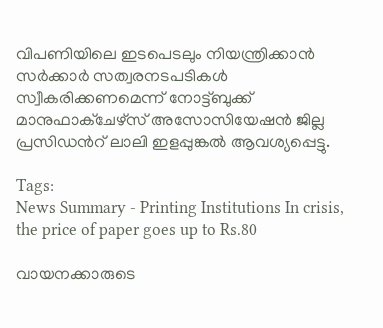വിപണിയിലെ ഇടപെടലും നിയന്ത്രിക്കാന്‍ സർക്കാർ സത്വരനടപടികള്‍ സ്വീകരിക്കണമെന്ന് നോട്ട്ബുക്ക് മാനുഫാക്‌ചേഴ്‌സ് അസോസിയേഷന്‍ ജില്ല പ്രസിഡന്‍റ് ലാലി ഇളപ്പുങ്കല്‍ ആവശ്യപ്പെട്ടു.

Tags:
News Summary - Printing Institutions In crisis, the price of paper goes up to Rs.80

വായനക്കാരുടെ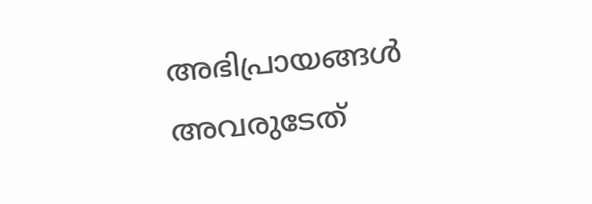അഭിപ്രായങ്ങള്‍ അവരുടേത്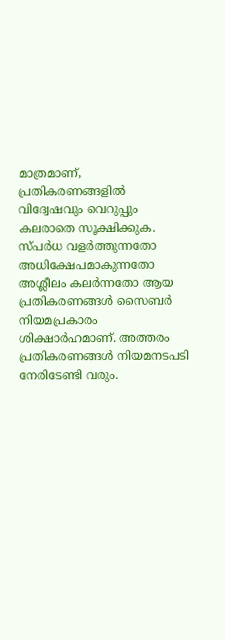മാത്രമാണ്, പ്രതികരണങ്ങളിൽ വിദ്വേഷവും വെറുപ്പും കലരാതെ സൂക്ഷിക്കുക. സ്പർധ വളർത്തുന്നതോ അധിക്ഷേപമാകുന്നതോ അശ്ലീലം കലർന്നതോ ആയ പ്രതികരണങ്ങൾ സൈബർ നിയമപ്രകാരം ശിക്ഷാർഹമാണ്. അത്തരം പ്രതികരണങ്ങൾ നിയമനടപടി നേരിടേണ്ടി വരും.